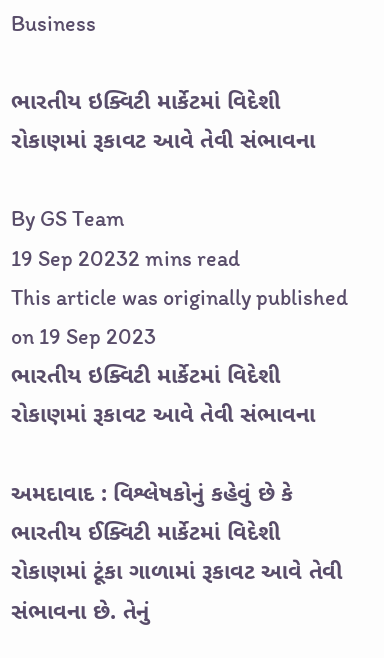Business

ભારતીય ઇક્વિટી માર્કેટમાં વિદેશી રોકાણમાં રૂકાવટ આવે તેવી સંભાવના

By GS Team
19 Sep 20232 mins read
This article was originally published on 19 Sep 2023
ભારતીય ઇક્વિટી માર્કેટમાં વિદેશી રોકાણમાં રૂકાવટ આવે તેવી સંભાવના

અમદાવાદ : વિશ્લેષકોનું કહેવું છે કે ભારતીય ઈક્વિટી માર્કેટમાં વિદેશી રોકાણમાં ટૂંકા ગાળામાં રૂકાવટ આવે તેવી સંભાવના છે. તેનું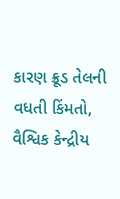કારણ ક્રૂડ તેલની વધતી કિંમતો, વૈશ્વિક કેન્દ્રીય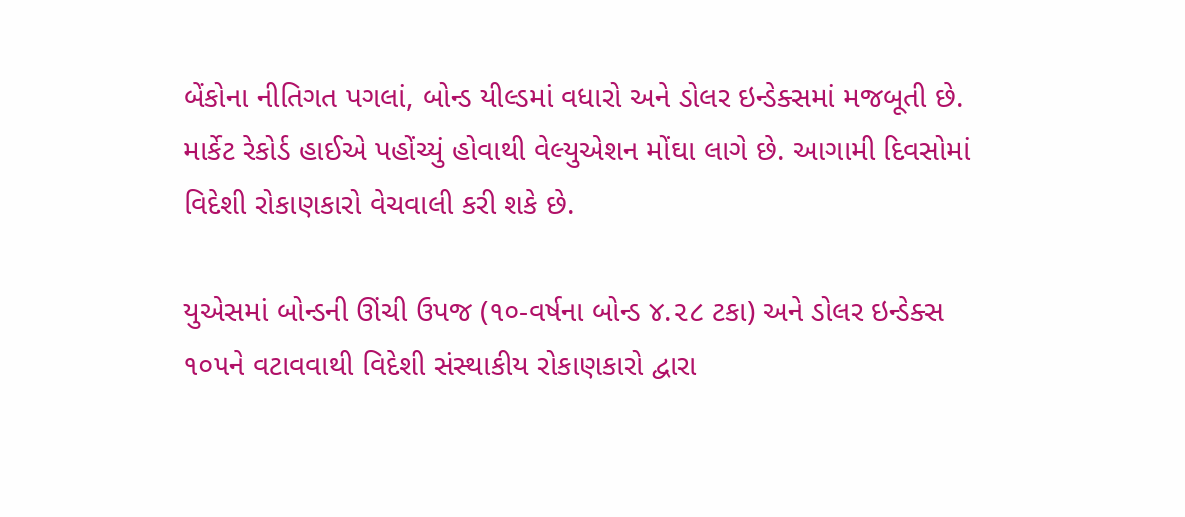બેંકોના નીતિગત પગલાં, બોન્ડ યીલ્ડમાં વધારો અને ડોલર ઇન્ડેક્સમાં મજબૂતી છે. માર્કેટ રેકોર્ડ હાઈએ પહોંચ્યું હોવાથી વેલ્યુએશન મોંઘા લાગે છે. આગામી દિવસોમાં વિદેશી રોકાણકારો વેચવાલી કરી શકે છે.

યુએસમાં બોન્ડની ઊંચી ઉપજ (૧૦-વર્ષના બોન્ડ ૪.૨૮ ટકા) અને ડોલર ઇન્ડેક્સ ૧૦૫ને વટાવવાથી વિદેશી સંસ્થાકીય રોકાણકારો દ્વારા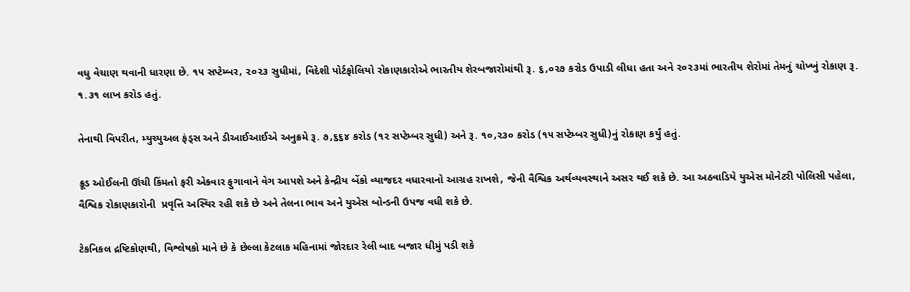વધુ વેચાણ થવાની ધારણા છે. ૧૫ સપ્ટેમ્બર, ૨૦૨૩ સુધીમાં, વિદેશી પોર્ટફોલિયો રોકાણકારોએ ભારતીય શેરબજારોમાંથી રૂ. ૬,૦૨૭ કરોડ ઉપાડી લીધા હતા અને ૨૦૨૩માં ભારતીય શેરોમાં તેમનું ચોખ્ખું રોકાણ રૂ. ૧.૩૧ લાખ કરોડ હતું.

તેનાથી વિપરીત, મ્યુચ્યુઅલ ફંડ્સ અને ડીઆઈઆઈએ અનુક્રમે રૂ. ૭,૬૬૪ કરોડ (૧૨ સપ્ટેમ્બર સુધી) અને રૂ. ૧૦,૨૩૦ કરોડ (૧૫ સપ્ટેમ્બર સુધી)નું રોકાણ કર્યું હતું.

ક્રૂડ ઓઈલની ઊંચી કિંમતો ફરી એકવાર ફુગાવાને વેગ આપશે અને કેન્દ્રીય બેંકો વ્યાજદર વધારવાનો આગ્રહ રાખશે, જેની વૈશ્વિક અર્થવ્યવસ્થાને અસર થઈ શકે છે. આ અઠવાડિયે યુએસ મોનેટરી પોલિસી પહેલા, વૈશ્વિક રોકાણકારોની  પ્રવૃત્તિ અસ્થિર રહી શકે છે અને તેલના ભાવ અને યુએસ બોન્ડની ઉપજ વધી શકે છે.

ટેકનિકલ દ્રષ્ટિકોણથી, વિશ્લેષકો માને છે કે છેલ્લા કેટલાક મહિનામાં જોરદાર રેલી બાદ બજાર ધીમું પડી શકે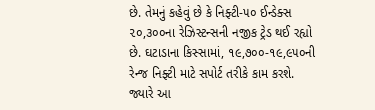છે. તેમનું કહેવું છે કે નિફ્ટી-૫૦ ઈન્ડેક્સ ૨૦,૩૦૦ના રેઝિસ્ટન્સની નજીક ટ્રેડ થઈ રહ્યો છે. ઘટાડાના કિસ્સામાં, ૧૯,૭૦૦-૧૯,૯૫૦ની રેન્જ નિફ્ટી માટે સપોર્ટ તરીકે કામ કરશે. જ્યારે આ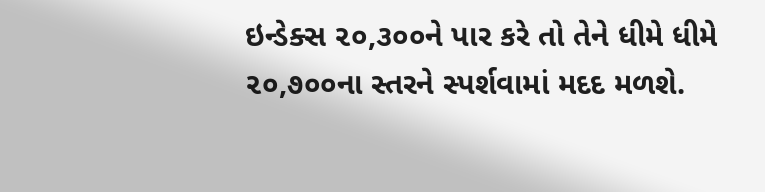ઇન્ડેક્સ ૨૦,૩૦૦ને પાર કરે તો તેને ધીમે ધીમે ૨૦,૭૦૦ના સ્તરને સ્પર્શવામાં મદદ મળશે.